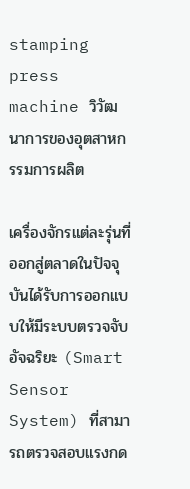stamping press machine วิวัฒนาการของอุตสาหกรรมการผลิต

เครื่องจักรแต่ละรุ่นที่ออกสู่ตลาดในปัจจุบันได้รับการออกแบบให้มีระบบตรวจจับอัจฉริยะ (Smart Sensor System) ที่สามารถตรวจสอบแรงกด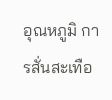อุณหภูมิ การสั่นสะเทือ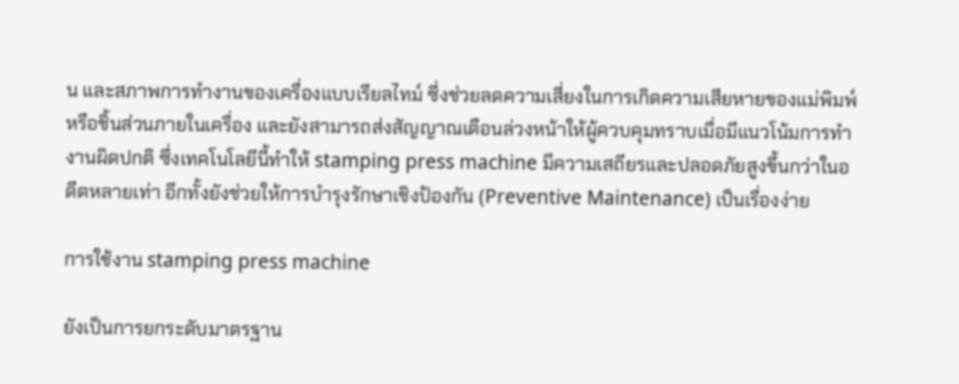น และสภาพการทำงานของเครื่องแบบเรียลไทม์ ซึ่งช่วยลดความเสี่ยงในการเกิดความเสียหายของแม่พิมพ์หรือชิ้นส่วนภายในเครื่อง และยังสามารถส่งสัญญาณเตือนล่วงหน้าให้ผู้ควบคุมทราบเมื่อมีแนวโน้มการทำงานผิดปกติ ซึ่งเทคโนโลยีนี้ทำให้ stamping press machine มีความเสถียรและปลอดภัยสูงขึ้นกว่าในอดีตหลายเท่า อีกทั้งยังช่วยให้การบำรุงรักษาเชิงป้องกัน (Preventive Maintenance) เป็นเรื่องง่าย

การใช้งาน stamping press machine

ยังเป็นการยกระดับมาตรฐาน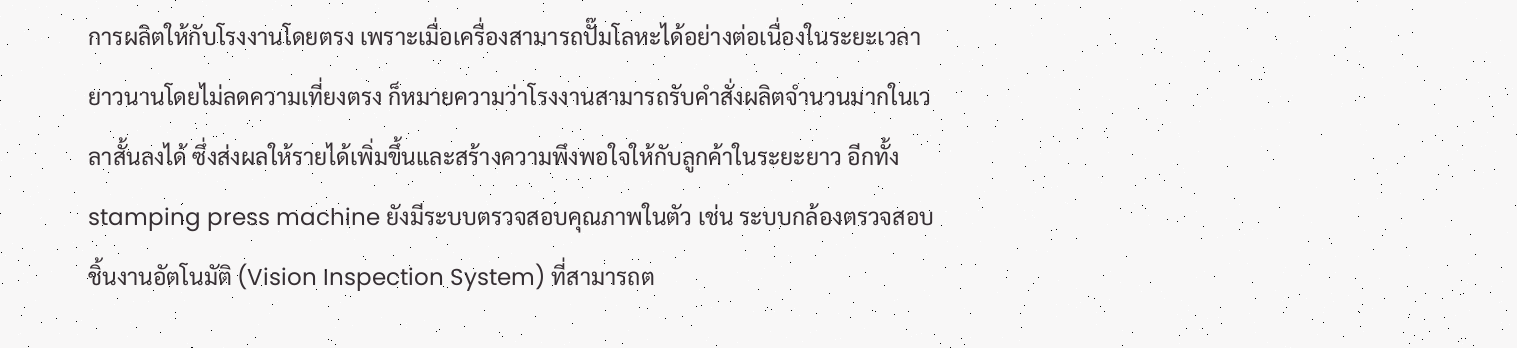การผลิตให้กับโรงงานโดยตรง เพราะเมื่อเครื่องสามารถปั๊มโลหะได้อย่างต่อเนื่องในระยะเวลายาวนานโดยไม่ลดความเที่ยงตรง ก็หมายความว่าโรงงานสามารถรับคำสั่งผลิตจำนวนมากในเวลาสั้นลงได้ ซึ่งส่งผลให้รายได้เพิ่มขึ้นและสร้างความพึงพอใจให้กับลูกค้าในระยะยาว อีกทั้ง stamping press machine ยังมีระบบตรวจสอบคุณภาพในตัว เช่น ระบบกล้องตรวจสอบชิ้นงานอัตโนมัติ (Vision Inspection System) ที่สามารถต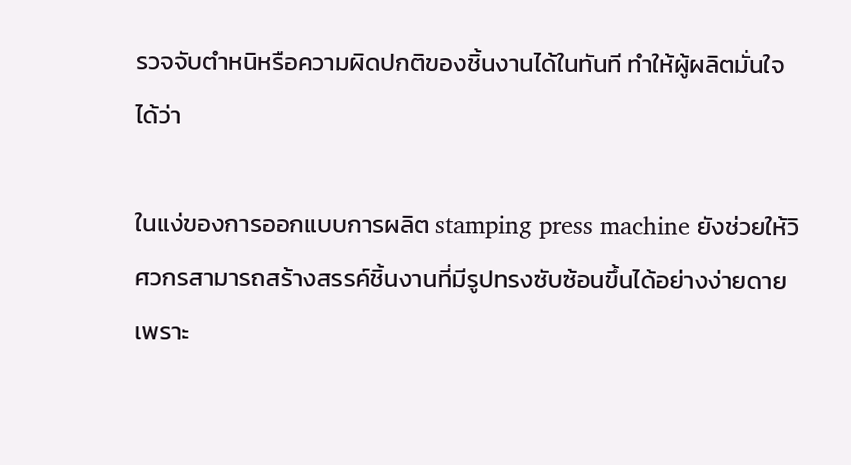รวจจับตำหนิหรือความผิดปกติของชิ้นงานได้ในทันที ทำให้ผู้ผลิตมั่นใจได้ว่า

ในแง่ของการออกแบบการผลิต stamping press machine ยังช่วยให้วิศวกรสามารถสร้างสรรค์ชิ้นงานที่มีรูปทรงซับซ้อนขึ้นได้อย่างง่ายดาย เพราะ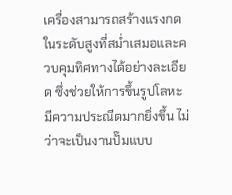เครื่องสามารถสร้างแรงกดในระดับสูงที่สม่ำเสมอและควบคุมทิศทางได้อย่างละเอียด ซึ่งช่วยให้การขึ้นรูปโลหะมีความประณีตมากยิ่งขึ้น ไม่ว่าจะเป็นงานปั๊มแบบ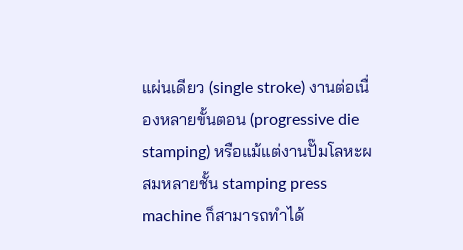แผ่นเดียว (single stroke) งานต่อเนื่องหลายขั้นตอน (progressive die stamping) หรือแม้แต่งานปั๊มโลหะผสมหลายชั้น stamping press machine ก็สามารถทำได้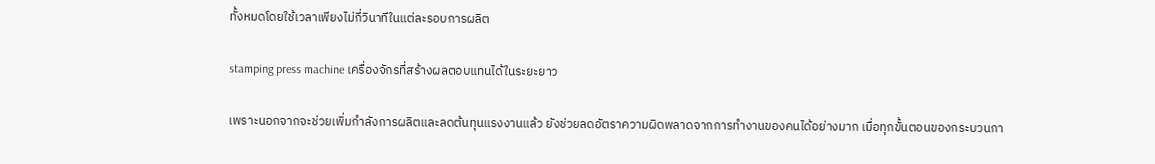ทั้งหมดโดยใช้เวลาเพียงไม่กี่วินาทีในแต่ละรอบการผลิต

stamping press machine เครื่องจักรที่สร้างผลตอบแทนได้ในระยะยาว

เพราะนอกจากจะช่วยเพิ่มกำลังการผลิตและลดต้นทุนแรงงานแล้ว ยังช่วยลดอัตราความผิดพลาดจากการทำงานของคนได้อย่างมาก เมื่อทุกขั้นตอนของกระบวนกา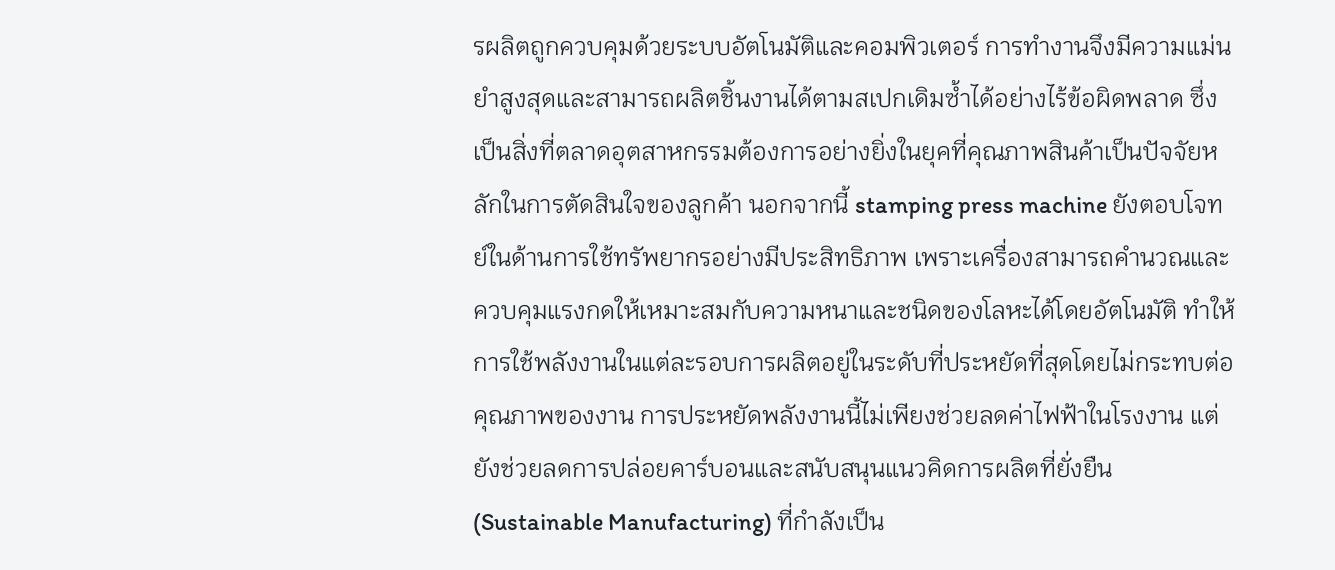รผลิตถูกควบคุมด้วยระบบอัตโนมัติและคอมพิวเตอร์ การทำงานจึงมีความแม่นยำสูงสุดและสามารถผลิตชิ้นงานได้ตามสเปกเดิมซ้ำได้อย่างไร้ข้อผิดพลาด ซึ่งเป็นสิ่งที่ตลาดอุตสาหกรรมต้องการอย่างยิ่งในยุคที่คุณภาพสินค้าเป็นปัจจัยหลักในการตัดสินใจของลูกค้า นอกจากนี้ stamping press machine ยังตอบโจทย์ในด้านการใช้ทรัพยากรอย่างมีประสิทธิภาพ เพราะเครื่องสามารถคำนวณและควบคุมแรงกดให้เหมาะสมกับความหนาและชนิดของโลหะได้โดยอัตโนมัติ ทำให้การใช้พลังงานในแต่ละรอบการผลิตอยู่ในระดับที่ประหยัดที่สุดโดยไม่กระทบต่อคุณภาพของงาน การประหยัดพลังงานนี้ไม่เพียงช่วยลดค่าไฟฟ้าในโรงงาน แต่ยังช่วยลดการปล่อยคาร์บอนและสนับสนุนแนวคิดการผลิตที่ยั่งยืน (Sustainable Manufacturing) ที่กำลังเป็น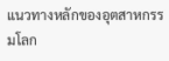แนวทางหลักของอุตสาหกรรมโลก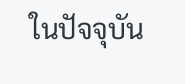ในปัจจุบัน